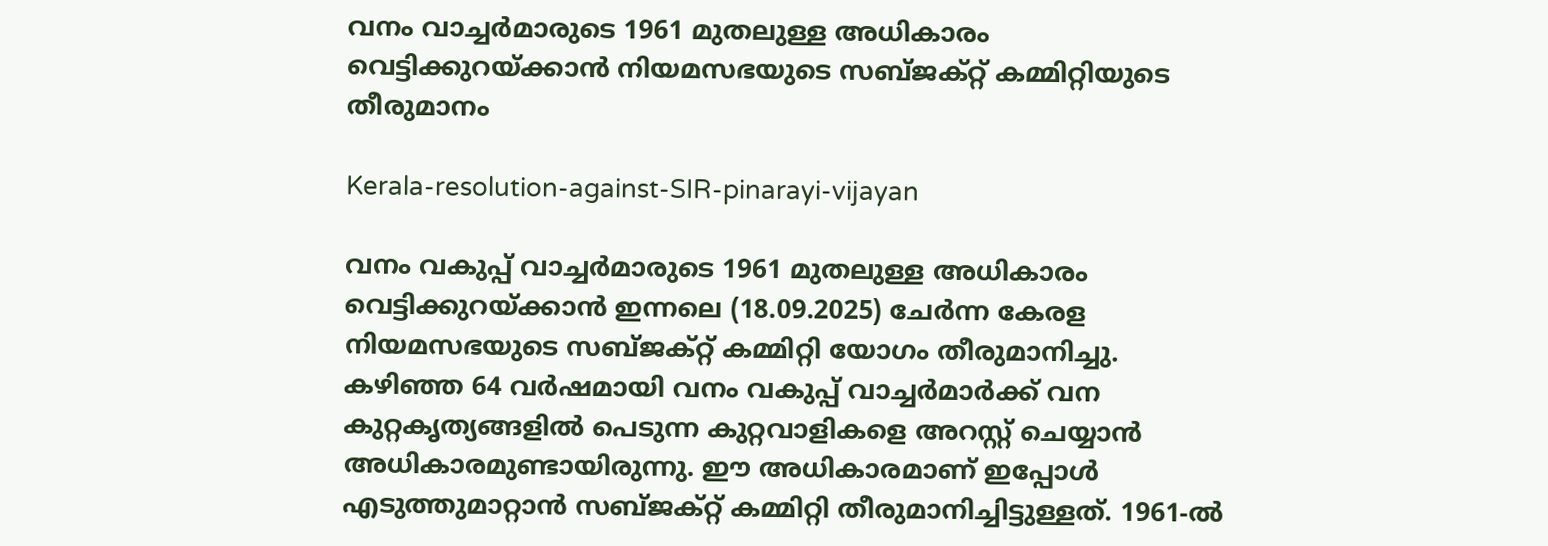വനം വാച്ചര്‍മാരുടെ 1961 മുതലുള്ള അധികാരം വെട്ടിക്കുറയ്ക്കാന്‍ നിയമസഭയുടെ സബ്ജക്റ്റ് കമ്മിറ്റിയുടെ തീരുമാനം

Kerala-resolution-against-SIR-pinarayi-vijayan

വനം വകുപ്പ് വാച്ചര്‍മാരുടെ 1961 മുതലുള്ള അധികാരം വെട്ടിക്കുറയ്ക്കാന്‍ ഇന്നലെ (18.09.2025) ചേര്‍ന്ന കേരള നിയമസഭയുടെ സബ്ജക്റ്റ് കമ്മിറ്റി യോഗം തീരുമാനിച്ചു. കഴിഞ്ഞ 64 വര്‍ഷമായി വനം വകുപ്പ് വാച്ചര്‍മാര്‍ക്ക് വന കുറ്റകൃത്യങ്ങളില്‍ പെടുന്ന കുറ്റവാളികളെ അറസ്റ്റ് ചെയ്യാന്‍ അധികാരമുണ്ടായിരുന്നു. ഈ അധികാരമാണ് ഇപ്പോള്‍ എടുത്തുമാറ്റാന്‍ സബ്ജക്റ്റ് കമ്മിറ്റി തീരുമാനിച്ചിട്ടുള്ളത്. 1961-ല്‍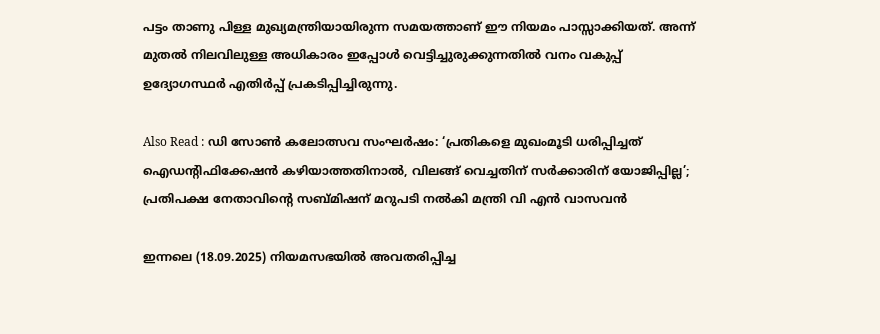പട്ടം താണു പിള്ള മുഖ്യമന്ത്രിയായിരുന്ന സമയത്താണ് ഈ നിയമം പാസ്സാക്കിയത്. അന്ന് മുതല്‍ നിലവിലുള്ള അധികാരം ഇപ്പോള്‍ വെട്ടിച്ചുരുക്കുന്നതില്‍ വനം വകുപ്പ് ഉദ്യോഗസ്ഥര്‍ എതിര്‍പ്പ് പ്രകടിപ്പിച്ചിരുന്നു.

Also Read : ഡി സോണ്‍ കലോത്സവ സംഘര്‍ഷം: ‘പ്രതികളെ മുഖംമൂടി ധരിപ്പിച്ചത് ഐഡൻ്റിഫിക്കേഷൻ ക‍ഴിയാത്തതിനാല്‍, വിലങ്ങ് വെച്ചതിന് സര്‍ക്കാരിന് യോജിപ്പില്ല’; പ്രതിപക്ഷ നേതാവിൻ്റെ സബ്മിഷന് മറുപടി നല്‍കി മന്ത്രി വി എൻ വാസവൻ

ഇന്നലെ (18.09.2025) നിയമസഭയില്‍ അവതരിപ്പിച്ച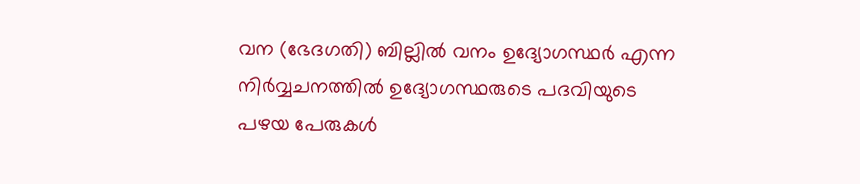വന (ഭേദഗതി) ബില്ലില്‍ വനം ഉദ്യോഗസ്ഥര്‍ എന്ന നിര്‍വ്വചനത്തില്‍ ഉദ്യോഗസ്ഥരുടെ പദവിയുടെ പഴയ പേരുകള്‍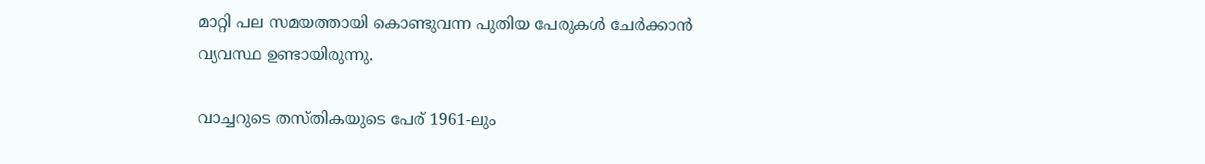മാറ്റി പല സമയത്തായി കൊണ്ടുവന്ന പുതിയ പേരുകള്‍ ചേര്‍ക്കാന്‍ വ്യവസ്ഥ ഉണ്ടായിരുന്നു.

വാച്ചറുടെ തസ്തികയുടെ പേര് 1961-ലും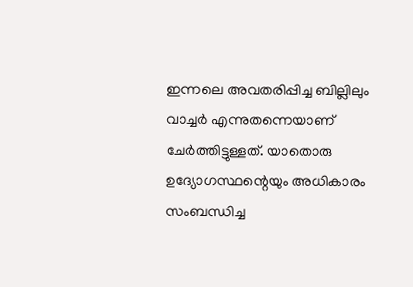ഇന്നലെ അവതരിപ്പിച്ച ബില്ലിലും വാച്ചര്‍ എന്നുതന്നെയാണ് ചേര്‍ത്തിട്ടുള്ളത്. യാതൊരു ഉദ്യോഗസ്ഥന്റെയും അധികാരം സംബന്ധിച്ച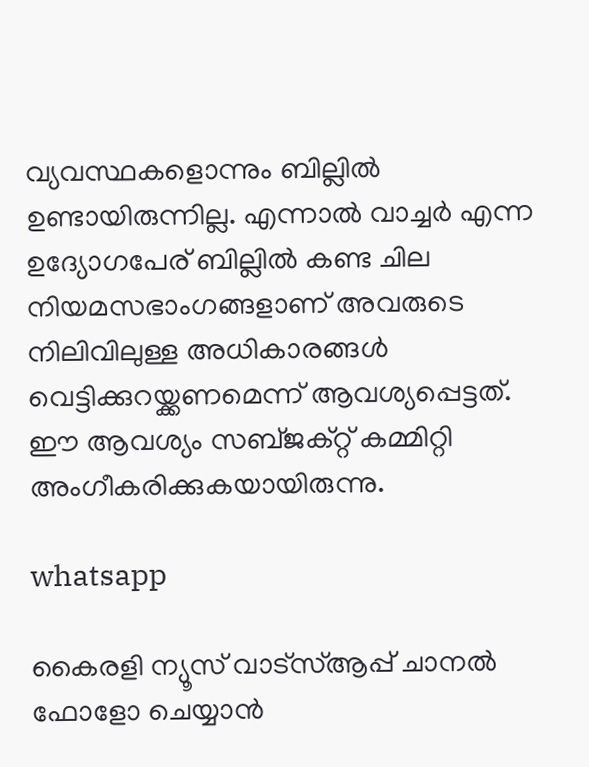വ്യവസ്ഥകളൊന്നും ബില്ലില്‍ ഉണ്ടായിരുന്നില്ല. എന്നാല്‍ വാച്ചര്‍ എന്ന ഉദ്യോഗപേര് ബില്ലില്‍ കണ്ട ചില നിയമസഭാംഗങ്ങളാണ് അവരുടെ നിലിവിലുള്ള അധികാരങ്ങള്‍ വെട്ടിക്കുറയ്ക്കണമെന്ന് ആവശ്യപ്പെട്ടത്. ഈ ആവശ്യം സബ്ജക്റ്റ് കമ്മിറ്റി അംഗീകരിക്കുകയായിരുന്നു.

whatsapp

കൈരളി ന്യൂസ് വാട്‌സ്ആപ്പ് ചാനല്‍ ഫോളോ ചെയ്യാന്‍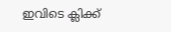ഇവിടെ ക്ലിക്ക്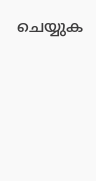ചെയ്യുക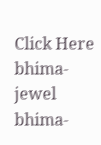Click Here
bhima-jewel
bhima-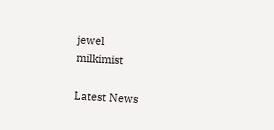jewel
milkimist

Latest News